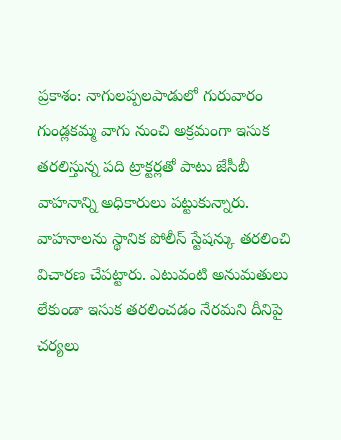ప్రకాశం: నాగులప్పలపాడులో గురువారం గుండ్లకమ్మ వాగు నుంచి అక్రమంగా ఇసుక తరలిస్తున్న పది ట్రాక్టర్లతో పాటు జేసీబీ వాహనాన్ని అధికారులు పట్టుకున్నారు. వాహనాలను స్థానిక పోలీస్ స్టేషన్కు తరలించి విచారణ చేపట్టారు. ఎటువంటి అనుమతులు లేకుండా ఇసుక తరలించడం నేరమని దీనిపై చర్యలు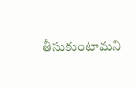తీసుకుంటామని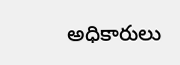అధికారులు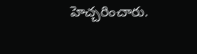హెచ్చరించారు.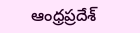ఆంధ్రప్రదేశ్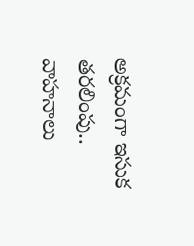అక్రమంగా ఇసుక తరలింపు.. వాహనాలు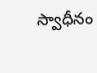స్వాధీనం